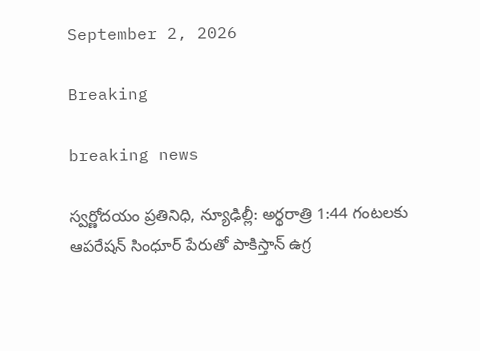September 2, 2026

Breaking

breaking news

స్వర్ణోదయం ప్రతినిధి, న్యూఢిల్లీ: అర్థరాత్రి 1:44 గంటలకు ఆపరేషన్ సింధూర్ పేరుతో పాకిస్తాన్ ఉగ్ర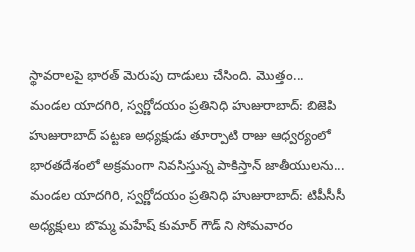స్థావరాలపై భారత్ మెరుపు దాడులు చేసింది. మొత్తం...
మండల యాదగిరి, స్వర్ణోదయం ప్రతినిధి హుజురాబాద్: బిజెపి హుజురాబాద్ పట్టణ అధ్యక్షుడు తూర్పాటి రాజు ఆధ్వర్యంలో భారతదేశంలో అక్రమంగా నివసిస్తున్న పాకిస్తాన్ జాతీయులను...
మండల యాదగిరి, స్వర్ణోదయం ప్రతినిధి హుజురాబాద్: టిపీసీసీ అధ్యక్షులు బొమ్మ మహేష్ కుమార్ గౌడ్ ని సోమవారం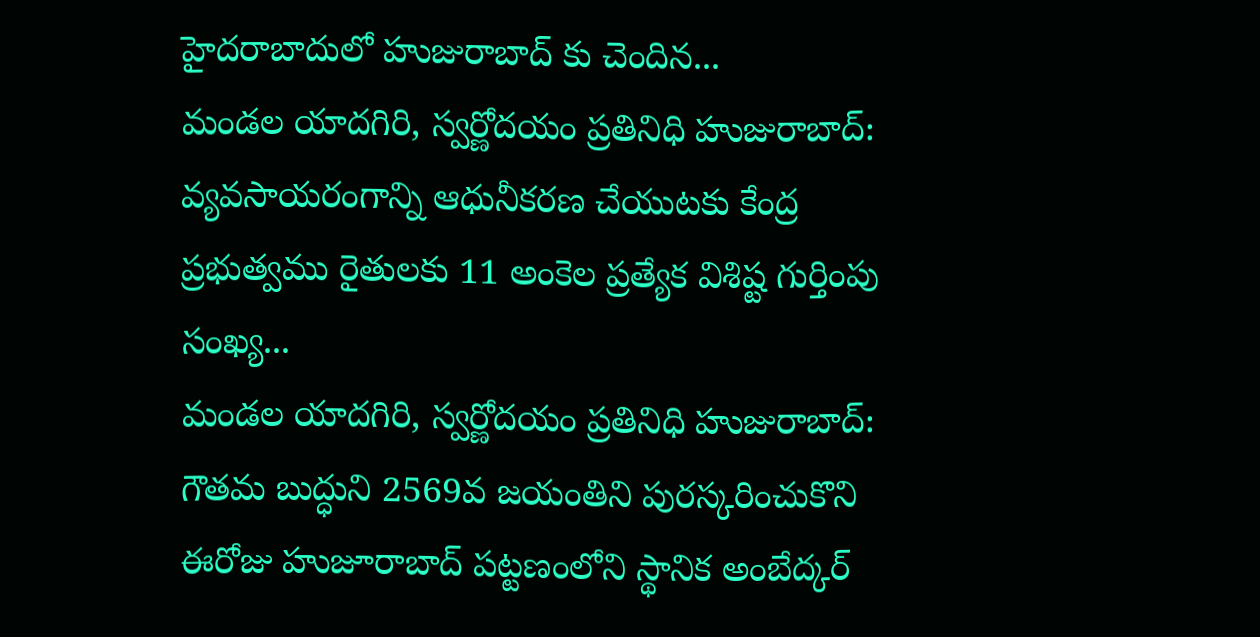హైదరాబాదులో హుజురాబాద్ కు చెందిన...
మండల యాదగిరి, స్వర్ణోదయం ప్రతినిధి హుజురాబాద్: వ్యవసాయరంగాన్ని ఆధునీకరణ చేయుటకు కేంద్ర ప్రభుత్వము రైతులకు 11 అంకెల ప్రత్యేక విశిష్ట గుర్తింపు సంఖ్య...
మండల యాదగిరి, స్వర్ణోదయం ప్రతినిధి హుజురాబాద్: గౌతమ బుద్ధుని 2569వ జయంతిని పురస్కరించుకొని ఈరోజు హుజూరాబాద్ పట్టణంలోని స్థానిక అంబేద్కర్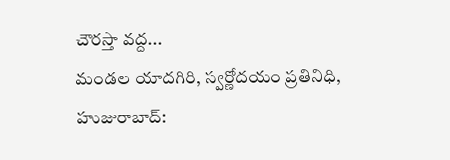చౌరస్తా వద్ద...
మండల యాదగిరి, స్వర్ణోదయం ప్రతినిధి, హుజురాబాద్: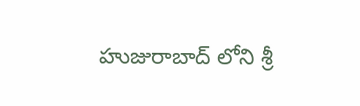హుజురాబాద్ లోని శ్రీ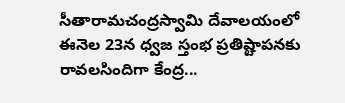సీతారామచంద్రస్వామి దేవాలయంలో ఈనెల 23న ధ్వజ స్తంభ ప్రతిష్టాపనకు రావలసిందిగా కేంద్ర...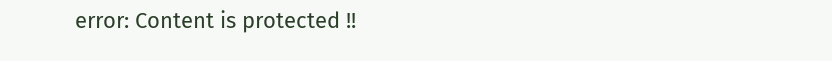error: Content is protected !!